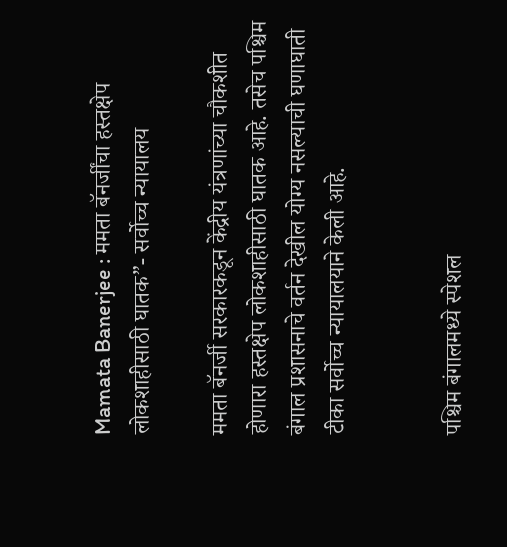Mamata Banerjee : ममता बॅनर्जींचा हस्तक्षेप लोकशाहीसाठी घातक”- सर्वोच्च न्यायालय

ममता बॅनर्जी सरकारकडून केंद्रीय यंत्रणांच्या चौकशीत होणारा हस्तक्षेप लोकशाहीसाठी घातक आहे. तसेच पश्चिम बंगाल प्रशासनाचे वर्तन देखील योग्य नसल्याची घणाघाती टीका सर्वोच्च न्यायालयाने केली आहे.


पश्चिम बंगालमध्ये स्पेशल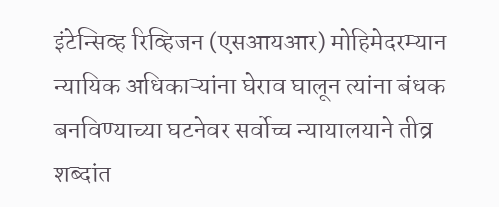इंटेन्सिव्ह रिव्हिजन (एसआयआर) मोहिमेदरम्यान न्यायिक अधिकाऱ्यांना घेराव घालून त्यांना बंधक बनविण्याच्या घटनेवर सर्वोच्च न्यायालयाने तीव्र शब्दांत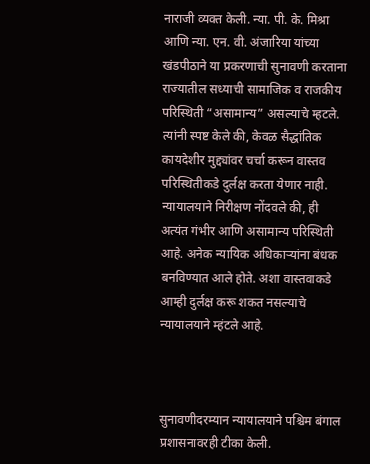नाराजी व्यक्त केली. न्या. पी. के. मिश्रा आणि न्या. एन. वी. अंजारिया यांच्या खंडपीठाने या प्रकरणाची सुनावणी करताना राज्यातील सध्याची सामाजिक व राजकीय परिस्थिती “असामान्य” असल्याचे म्हटले. त्यांनी स्पष्ट केले की, केवळ सैद्धांतिक कायदेशीर मुद्द्यांवर चर्चा करून वास्तव परिस्थितीकडे दुर्लक्ष करता येणार नाही. न्यायालयाने निरीक्षण नोंदवले की, ही अत्यंत गंभीर आणि असामान्य परिस्थिती आहे. अनेक न्यायिक अधिकाऱ्यांना बंधक बनविण्यात आले होते. अशा वास्तवाकडे आम्ही दुर्लक्ष करू शकत नसल्याचे न्यायालयाने म्हंटले आहे.



सुनावणीदरम्यान न्यायालयाने पश्चिम बंगाल प्रशासनावरही टीका केली.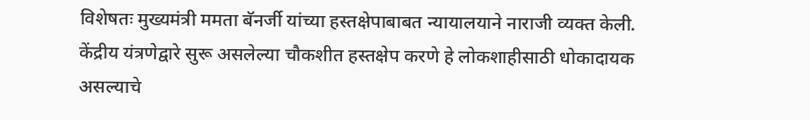विशेषतः मुख्यमंत्री ममता बॅनर्जी यांच्या हस्तक्षेपाबाबत न्यायालयाने नाराजी व्यक्त केली. केंद्रीय यंत्रणेद्वारे सुरू असलेल्या चौकशीत हस्तक्षेप करणे हे लोकशाहीसाठी धोकादायक असल्याचे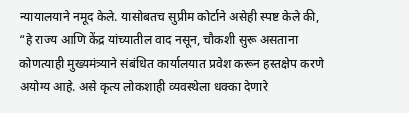न्यायालयाने नमूद केले. यासोबतच सुप्रीम कोर्टाने असेही स्पष्ट केले की, “हे राज्य आणि केंद्र यांच्यातील वाद नसून, चौकशी सुरू असताना कोणत्याही मुख्यमंत्र्याने संबंधित कार्यालयात प्रवेश करून हस्तक्षेप करणे अयोग्य आहे. असे कृत्य लोकशाही व्यवस्थेला धक्का देणारे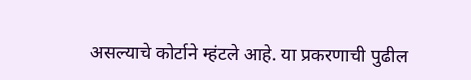असल्याचे कोर्टाने म्हंटले आहे. या प्रकरणाची पुढील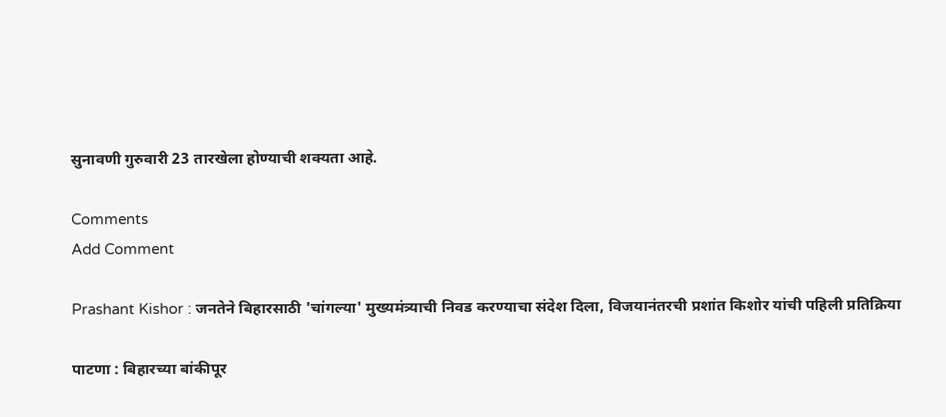सुनावणी गुरुवारी 23 तारखेला होण्याची शक्यता आहे.

Comments
Add Comment

Prashant Kishor : जनतेने बिहारसाठी 'चांगल्या' मुख्यमंत्र्याची निवड करण्याचा संदेश दिला, विजयानंतरची प्रशांत किशोर यांची पहिली प्रतिक्रिया

पाटणा : बिहारच्या बांकीपूर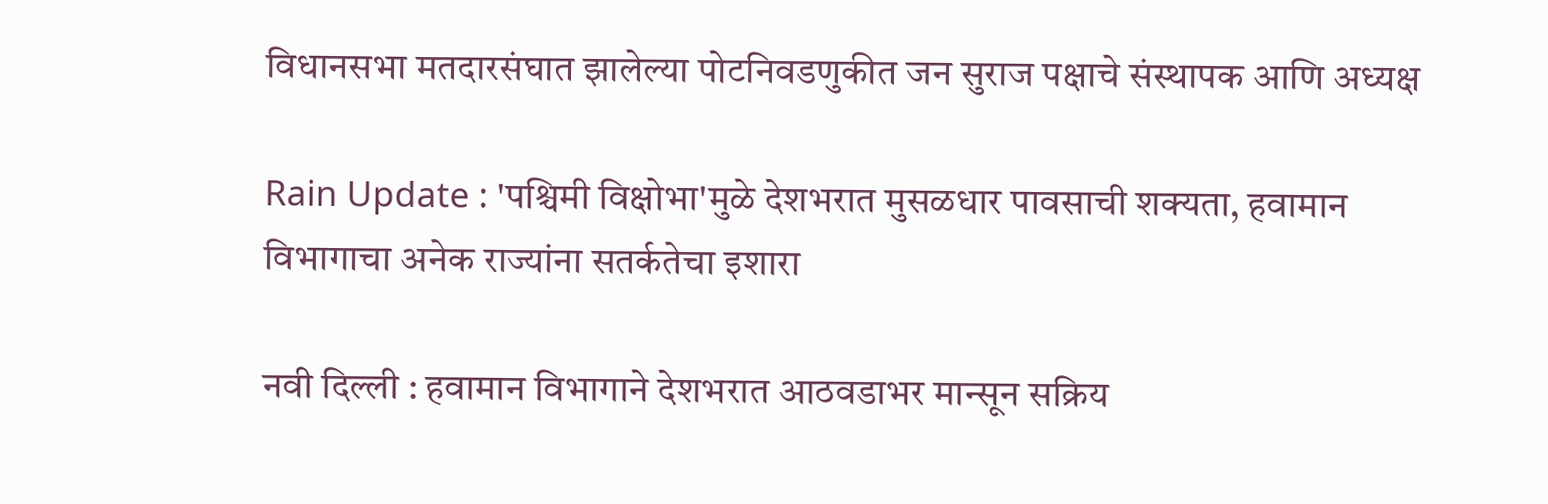विधानसभा मतदारसंघात झालेल्या पोटनिवडणुकीत जन सुराज पक्षाचे संस्थापक आणि अध्यक्ष

Rain Update : 'पश्चिमी विक्षोभा'मुळे देशभरात मुसळधार पावसाची शक्यता, हवामान विभागाचा अनेक राज्यांना सतर्कतेचा इशारा

नवी दिल्ली : हवामान विभागाने देशभरात आठवडाभर मान्सून सक्रिय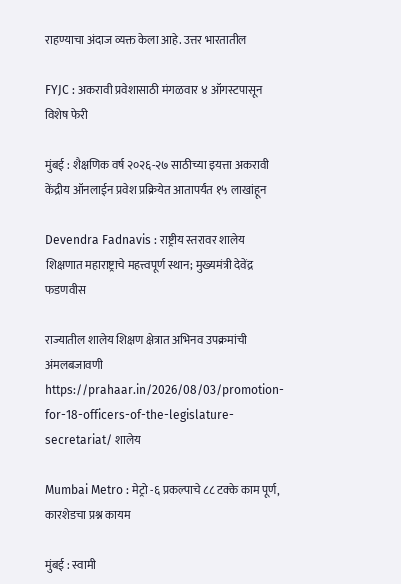राहण्याचा अंदाज व्यक्त केला आहे. उत्तर भारतातील

FYJC : अकरावी प्रवेशासाठी मंगळवार ४ ऑगस्टपासून विशेष फेरी

मुंबई : शैक्षणिक वर्ष २०२६-२७ साठीच्या इयत्ता अकरावी केंद्रीय ऑनलाईन प्रवेश प्रक्रियेत आतापर्यंत १५ लाखांहून

Devendra Fadnavis : राष्ट्रीय स्तरावर शालेय शिक्षणात महाराष्ट्राचे महत्त्वपूर्ण स्थान; मुख्यमंत्री देवेंद्र फडणवीस

राज्यातील शालेय शिक्षण क्षेत्रात अभिनव उपक्रमांची अंमलबजावणी https://prahaar.in/2026/08/03/promotion-for-18-officers-of-the-legislature-secretariat/ शालेय

Mumbai Metro : मेट्रो -६ प्रकल्पाचे ८८ टक्के काम पूर्ण, कारशेडचा प्रश्न कायम

मुंबई : स्वामी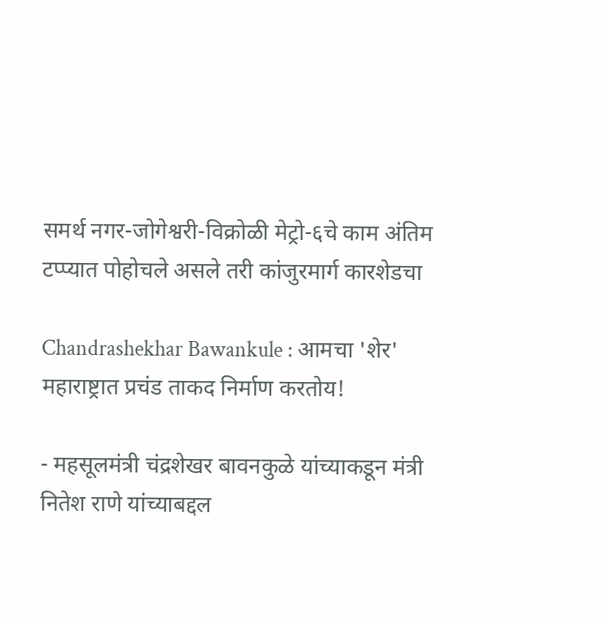समर्थ नगर-जोगेश्वरी-विक्रोळी मेट्रो-६चे काम अंतिम टप्प्यात पोहोचले असले तरी कांजुरमार्ग कारशेडचा

Chandrashekhar Bawankule : आमचा 'शेर' महाराष्ट्रात प्रचंड ताकद निर्माण करतोय!

- महसूलमंत्री चंद्रशेखर बावनकुळे यांच्याकडून मंत्री नितेश राणे यांच्याबद्दल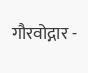गौरवोद्गार -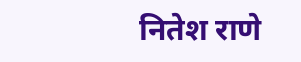नितेश राणे